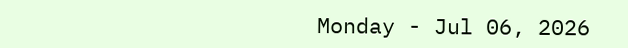Monday - Jul 06, 2026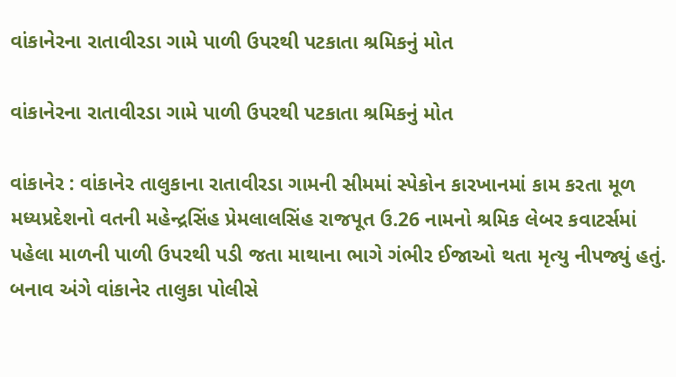વાંકાનેરના રાતાવીરડા ગામે પાળી ઉપરથી પટકાતા શ્રમિકનું મોત

વાંકાનેરના રાતાવીરડા ગામે પાળી ઉપરથી પટકાતા શ્રમિકનું મોત

વાંકાનેર : વાંકાનેર તાલુકાના રાતાવીરડા ગામની સીમમાં સ્પેકોન કારખાનમાં કામ કરતા મૂળ મધ્યપ્રદેશનો વતની મહેન્દ્રસિંહ પ્રેમલાલસિંહ રાજપૂત ઉ.26 નામનો શ્રમિક લેબર કવાટર્સમાં પહેલા માળની પાળી ઉપરથી પડી જતા માથાના ભાગે ગંભીર ઈજાઓ થતા મૃત્યુ નીપજ્યું હતું. બનાવ અંગે વાંકાનેર તાલુકા પોલીસે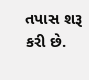તપાસ શરૂ કરી છે.